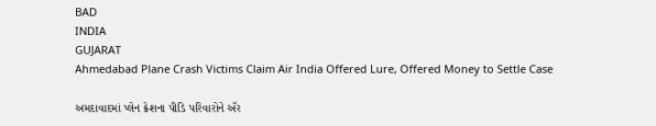BAD
INDIA
GUJARAT
Ahmedabad Plane Crash Victims Claim Air India Offered Lure, Offered Money to Settle Case

અમદાવાદમાં પ્લેન ક્રેશના પીડિ પરિવારોને ઍર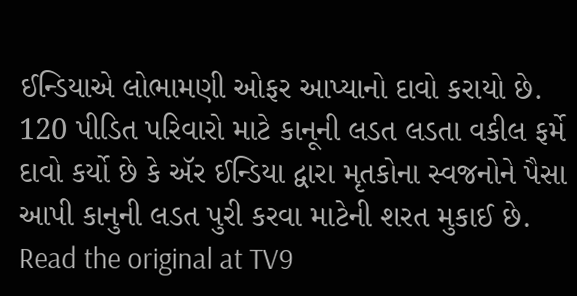ઈન્ડિયાએ લોભામણી ઓફર આપ્યાનો દાવો કરાયો છે. 120 પીડિત પરિવારો માટે કાનૂની લડત લડતા વકીલ ફર્મે દાવો કર્યો છે કે ઍર ઈન્ડિયા દ્વારા મૃતકોના સ્વજનોને પૈસા આપી કાનુની લડત પુરી કરવા માટેની શરત મુકાઈ છે.
Read the original at TV9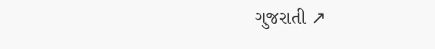ગુજરાતી ↗